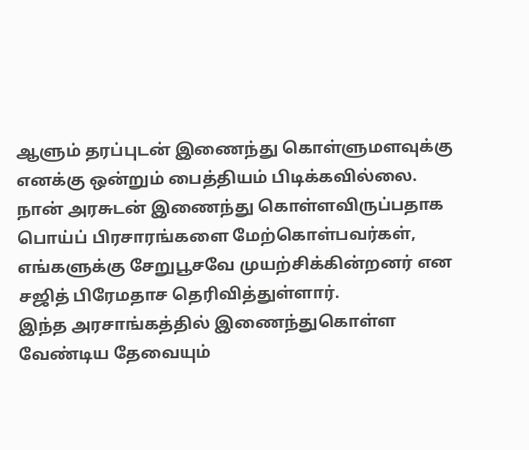ஆளும் தரப்புடன் இணைந்து கொள்ளுமளவுக்கு எனக்கு ஒன்றும் பைத்தியம் பிடிக்கவில்லை. நான் அரசுடன் இணைந்து கொள்ளவிருப்பதாக பொய்ப் பிரசாரங்களை மேற்கொள்பவர்கள், எங்களுக்கு சேறுபூசவே முயற்சிக்கின்றனர் என சஜித் பிரேமதாச தெரிவித்துள்ளார்.
இந்த அரசாங்கத்தில் இணைந்துகொள்ள வேண்டிய தேவையும்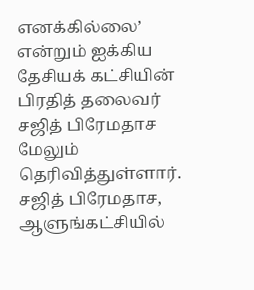எனக்கில்லை’ என்றும் ஐக்கிய தேசியக் கட்சியின் பிரதித் தலைவர் சஜித் பிரேமதாச மேலும் தெரிவித்துள்ளார்.
சஜித் பிரேமதாச, ஆளுங்கட்சியில்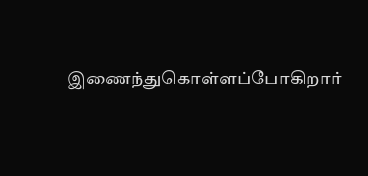இணைந்துகொள்ளப்போகிறார்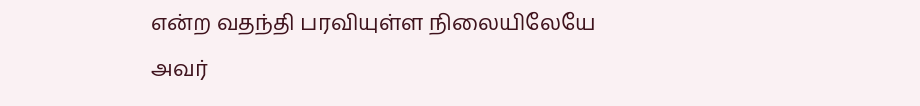என்ற வதந்தி பரவியுள்ள நிலையிலேயே அவர்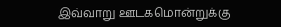இவ்வாறு ஊடகமொன்றுக்கு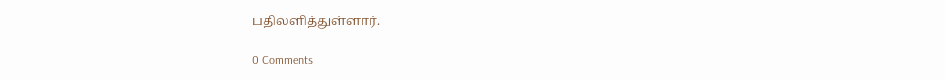பதிலளித்துள்ளார்.

0 Comments